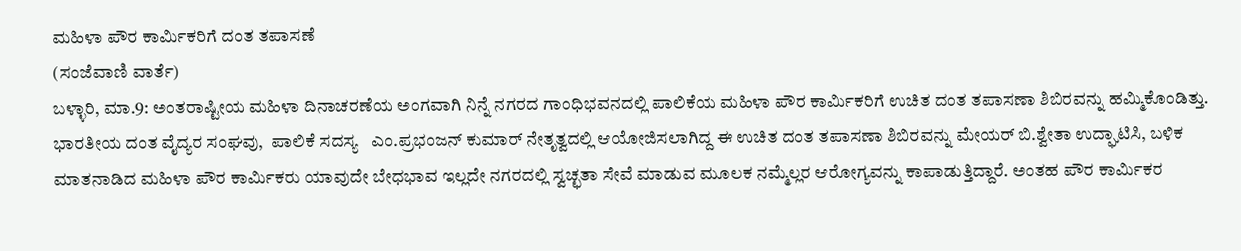ಮಹಿಳಾ ಪೌರ ಕಾರ್ಮಿಕರಿಗೆ ದಂತ ತಪಾಸಣೆ
(ಸಂಜೆವಾಣಿ ವಾರ್ತೆ)
ಬಳ್ಳಾರಿ, ಮಾ.9: ಅಂತರಾಷ್ಟೀಯ ಮಹಿಳಾ ದಿನಾಚರಣೆಯ ಅಂಗವಾಗಿ ನಿನ್ನೆ ನಗರದ ಗಾಂಧಿಭವನದಲ್ಲಿ ಪಾಲಿಕೆಯ ಮಹಿಳಾ ಪೌರ ಕಾರ್ಮಿಕರಿಗೆ ಉಚಿತ ದಂತ ತಪಾಸಣಾ ಶಿಬಿರವನ್ನು ಹಮ್ಮಿಕೊಂಡಿತ್ತು.
ಭಾರತೀಯ ದಂತ ವೈದ್ಯರ ಸಂಘವು,  ಪಾಲಿಕೆ ಸದಸ್ಯ   ಎಂ.ಪ್ರಭಂಜನ್ ಕುಮಾರ್ ನೇತೃತ್ವದಲ್ಲಿ ಆಯೋಜಿಸಲಾಗಿದ್ದ ಈ ಉಚಿತ ದಂತ ತಪಾಸಣಾ ಶಿಬಿರವನ್ನು ಮೇಯರ್ ಬಿ.ಶ್ವೇತಾ ಉದ್ಘಾಟಿಸಿ, ಬಳಿಕ ಮಾತನಾಡಿದ ಮಹಿಳಾ ಪೌರ ಕಾರ್ಮಿಕರು ಯಾವುದೇ ಬೇಧಭಾವ ಇಲ್ಲದೇ ನಗರದಲ್ಲಿ ಸ್ವಚ್ಛತಾ ಸೇವೆ ಮಾಡುವ ಮೂಲಕ ನಮ್ಮೆಲ್ಲರ ಆರೋಗ್ಯವನ್ನು ಕಾಪಾಡುತ್ತಿದ್ದಾರೆ. ಅಂತಹ ಪೌರ ಕಾರ್ಮಿಕರ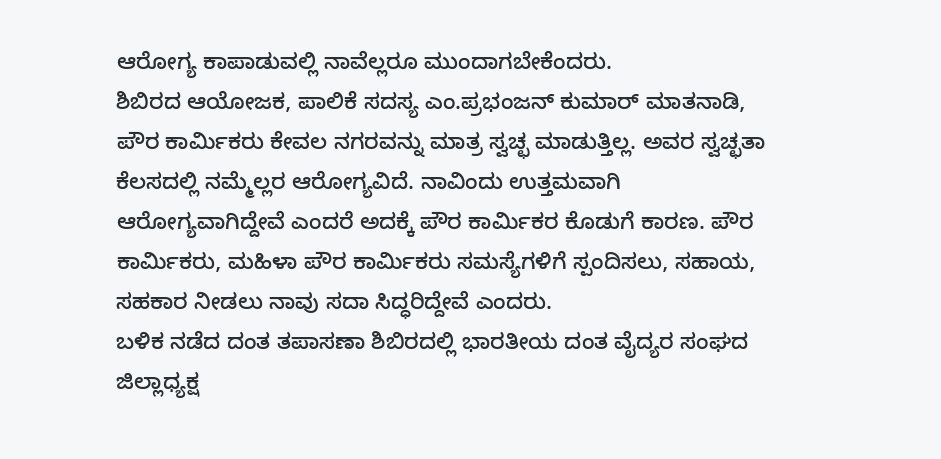ಆರೋಗ್ಯ ಕಾಪಾಡುವಲ್ಲಿ ನಾವೆಲ್ಲರೂ ಮುಂದಾಗಬೇಕೆಂದರು.
ಶಿಬಿರದ ಆಯೋಜಕ, ಪಾಲಿಕೆ ಸದಸ್ಯ ಎಂ.ಪ್ರಭಂಜನ್ ಕುಮಾರ್ ಮಾತನಾಡಿ, ಪೌರ ಕಾರ್ಮಿಕರು ಕೇವಲ ನಗರವನ್ನು ಮಾತ್ರ ಸ್ವಚ್ಛ ಮಾಡುತ್ತಿಲ್ಲ. ಅವರ ಸ್ವಚ್ಛತಾ ಕೆಲಸದಲ್ಲಿ ನಮ್ಮೆಲ್ಲರ ಆರೋಗ್ಯವಿದೆ. ನಾವಿಂದು ಉತ್ತಮವಾಗಿ ಆರೋಗ್ಯವಾಗಿದ್ದೇವೆ ಎಂದರೆ ಅದಕ್ಕೆ ಪೌರ ಕಾರ್ಮಿಕರ ಕೊಡುಗೆ ಕಾರಣ. ಪೌರ ಕಾರ್ಮಿಕರು, ಮಹಿಳಾ ಪೌರ ಕಾರ್ಮಿಕರು ಸಮಸ್ಯೆಗಳಿಗೆ ಸ್ಪಂದಿಸಲು, ಸಹಾಯ, ಸಹಕಾರ ನೀಡಲು ನಾವು ಸದಾ ಸಿದ್ಧರಿದ್ದೇವೆ ಎಂದರು.
ಬಳಿಕ ನಡೆದ ದಂತ ತಪಾಸಣಾ ಶಿಬಿರದಲ್ಲಿ ಭಾರತೀಯ ದಂತ ವೈದ್ಯರ ಸಂಘದ ಜಿಲ್ಲಾಧ್ಯಕ್ಷ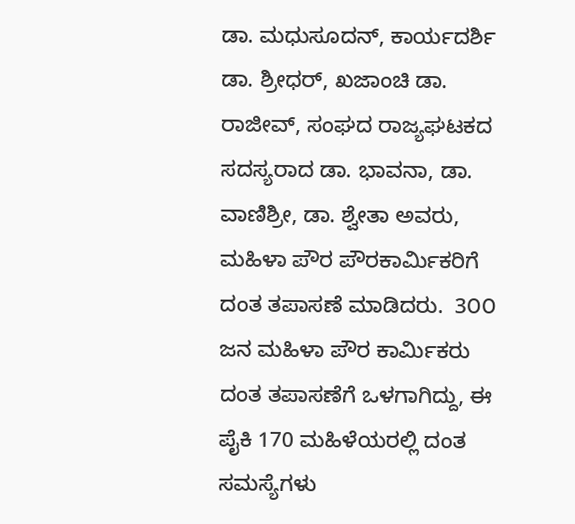ಡಾ. ಮಧುಸೂದನ್, ಕಾರ್ಯದರ್ಶಿ ಡಾ. ಶ್ರೀಧರ್, ಖಜಾಂಚಿ ಡಾ. ರಾಜೀವ್, ಸಂಘದ ರಾಜ್ಯಘಟಕದ ಸದಸ್ಯರಾದ ಡಾ. ಭಾವನಾ, ಡಾ. ವಾಣಿಶ್ರೀ, ಡಾ. ಶ್ವೇತಾ ಅವರು, ಮಹಿಳಾ ಪೌರ ಪೌರಕಾರ್ಮಿಕರಿಗೆ ದಂತ ತಪಾಸಣೆ ಮಾಡಿದರು.  3೦೦ ಜನ ಮಹಿಳಾ ಪೌರ ಕಾರ್ಮಿಕರು ದಂತ ತಪಾಸಣೆಗೆ ಒಳಗಾಗಿದ್ದು, ಈ ಪೈಕಿ 170 ಮಹಿಳೆಯರಲ್ಲಿ ದಂತ ಸಮಸ್ಯೆಗಳು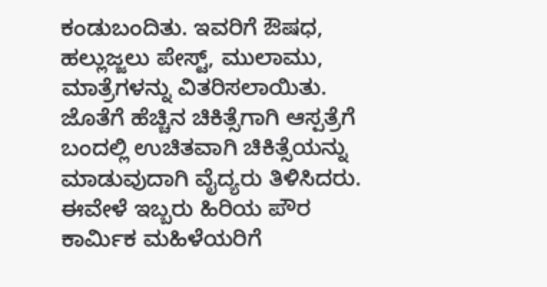ಕಂಡುಬಂದಿತು. ಇವರಿಗೆ ಔಷಧ, ಹಲ್ಲುಜ್ಜಲು ಪೇಸ್ಟ್, ಮುಲಾಮು, ಮಾತ್ರೆಗಳನ್ನು ವಿತರಿಸಲಾಯಿತು. ಜೊತೆಗೆ ಹೆಚ್ಚಿನ ಚಿಕಿತ್ಸೆಗಾಗಿ ಆಸ್ಪತ್ರೆಗೆ ಬಂದಲ್ಲಿ ಉಚಿತವಾಗಿ ಚಿಕಿತ್ಸೆಯನ್ನು ಮಾಡುವುದಾಗಿ ವೈದ್ಯರು ತಿಳಿಸಿದರು.
ಈವೇಳೆ ಇಬ್ಬರು ಹಿರಿಯ ಪೌರ ಕಾರ್ಮಿಕ ಮಹಿಳೆಯರಿಗೆ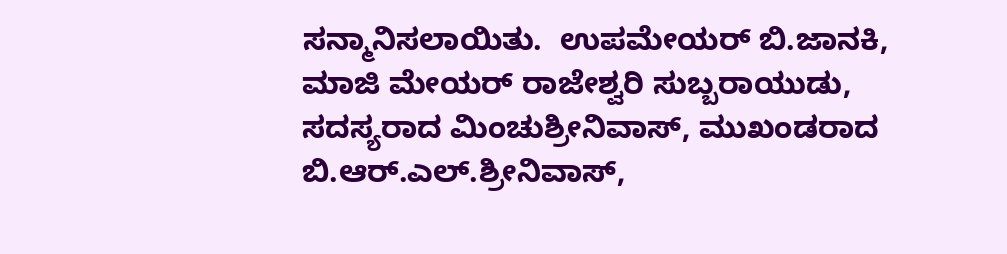ಸನ್ಮಾನಿಸಲಾಯಿತು.  ಉಪಮೇಯರ್ ಬಿ.ಜಾನಕಿ, ಮಾಜಿ ಮೇಯರ್ ರಾಜೇಶ್ವರಿ ಸುಬ್ಬರಾಯುಡು, ಸದಸ್ಯರಾದ ಮಿಂಚುಶ್ರೀನಿವಾಸ್, ಮುಖಂಡರಾದ ಬಿ.ಆರ್.ಎಲ್.ಶ್ರೀನಿವಾಸ್,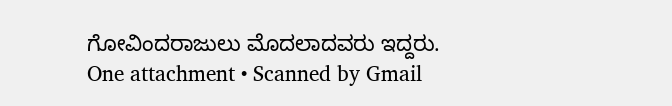ಗೋವಿಂದರಾಜುಲು ಮೊದಲಾದವರು ಇದ್ದರು.
One attachment • Scanned by Gmail